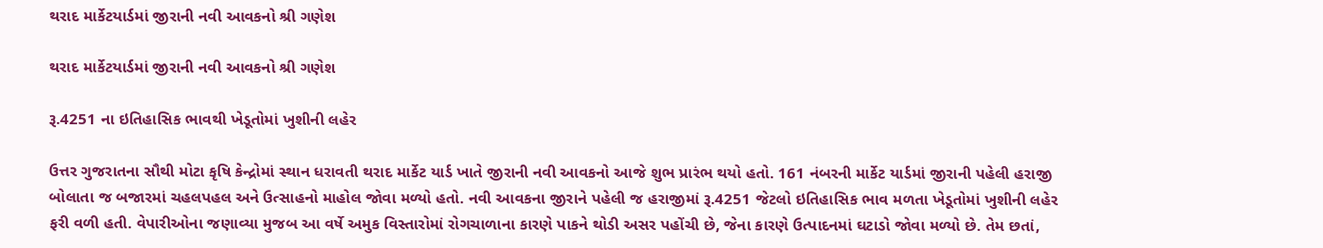થરાદ માર્કેટયાર્ડમાં જીરાની નવી આવકનો શ્રી ગણેશ

થરાદ માર્કેટયાર્ડમાં જીરાની નવી આવકનો શ્રી ગણેશ

રૂ.4251 ના ઇતિહાસિક ભાવથી ખેડૂતોમાં ખુશીની લહેર

ઉત્તર ગુજરાતના સૌથી મોટા કૃષિ કેન્દ્રોમાં સ્થાન ધરાવતી થરાદ માર્કેટ યાર્ડ ખાતે જીરાની નવી આવકનો આજે શુભ પ્રારંભ થયો હતો. 161 નંબરની માર્કેટ યાર્ડમાં જીરાની પહેલી હરાજી બોલાતા જ બજારમાં ચહલપહલ અને ઉત્સાહનો માહોલ જોવા મળ્યો હતો. નવી આવકના જીરાને પહેલી જ હરાજીમાં રૂ.4251 જેટલો ઇતિહાસિક ભાવ મળતા ખેડૂતોમાં ખુશીની લહેર ફરી વળી હતી. વેપારીઓના જણાવ્યા મુજબ આ વર્ષે અમુક વિસ્તારોમાં રોગચાળાના કારણે પાકને થોડી અસર પહોંચી છે, જેના કારણે ઉત્પાદનમાં ઘટાડો જોવા મળ્યો છે. તેમ છતાં,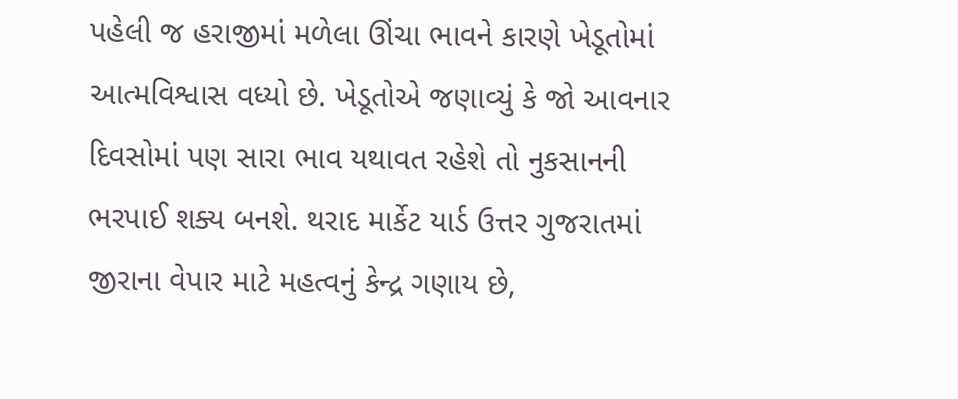પહેલી જ હરાજીમાં મળેલા ઊંચા ભાવને કારણે ખેડૂતોમાં આત્મવિશ્વાસ વધ્યો છે. ખેડૂતોએ જણાવ્યું કે જો આવનાર દિવસોમાં પણ સારા ભાવ યથાવત રહેશે તો નુકસાનની ભરપાઈ શક્ય બનશે. થરાદ માર્કેટ યાર્ડ ઉત્તર ગુજરાતમાં જીરાના વેપાર માટે મહત્વનું કેન્દ્ર ગણાય છે,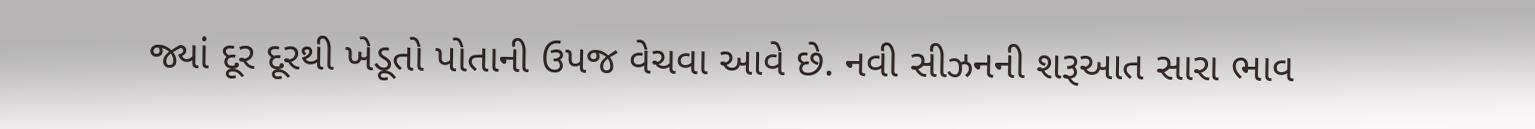જ્યાં દૂર દૂરથી ખેડૂતો પોતાની ઉપજ વેચવા આવે છે. નવી સીઝનની શરૂઆત સારા ભાવ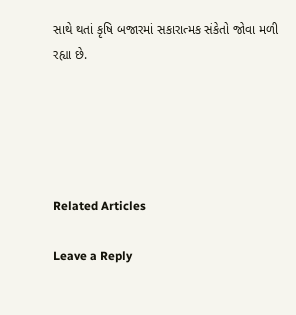સાથે થતાં કૃષિ બજારમાં સકારાત્મક સંકેતો જોવા મળી રહ્યા છે.





Related Articles

Leave a Reply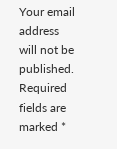Your email address will not be published. Required fields are marked *